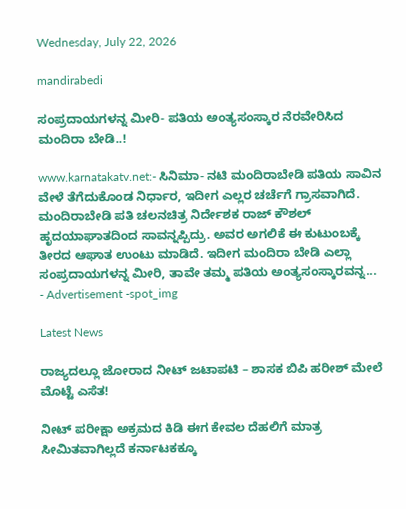Wednesday, July 22, 2026

mandirabedi

ಸಂಪ್ರದಾಯಗಳನ್ನ ಮೀರಿ- ಪತಿಯ ಅಂತ್ಯಸಂಸ್ಕಾರ ನೆರವೇರಿಸಿದ ಮಂದಿರಾ ಬೇಡಿ..!

www.karnatakatv.net:- ಸಿನಿಮಾ- ನಟಿ ಮಂದಿರಾಬೇಡಿ ಪತಿಯ ಸಾವಿನ ವೇಳೆ ತೆಗೆದುಕೊಂಡ ನಿರ್ಧಾರ, ಇದೀಗ ಎಲ್ಲರ ಚರ್ಚೆಗೆ ಗ್ರಾಸವಾಗಿದೆ. ಮಂದಿರಾಬೇಡಿ ಪತಿ ಚಲನಚಿತ್ರ ನಿರ್ದೇಶಕ ರಾಜ್ ಕೌಶಲ್ ಹೃದಯಾಘಾತದಿಂದ ಸಾವನ್ನಪ್ಪಿದ್ರು. ಅವರ ಅಗಲಿಕೆ ಈ ಕುಟುಂಬಕ್ಕೆ ತೀರದ ಆಘಾತ ಉಂಟು ಮಾಡಿದೆ. ಇದೀಗ ಮಂದಿರಾ ಬೇಡಿ ಎಲ್ಲಾ ಸಂಪ್ರದಾಯಗಳನ್ನ ಮೀರಿ, ತಾವೇ ತಮ್ಮ ಪತಿಯ ಅಂತ್ಯಸಂಸ್ಕಾರವನ್ನ...
- Advertisement -spot_img

Latest News

ರಾಜ್ಯದಲ್ಲೂ ಜೋರಾದ ನೀಟ್ ಜಟಾಪಟಿ – ಶಾಸಕ ಬಿಪಿ ಹರೀಶ್ ಮೇಲೆ ಮೊಟ್ಟೆ ಎಸೆತ!

ನೀಟ್ ಪರೀಕ್ಷಾ ಅಕ್ರಮದ ಕಿಡಿ ಈಗ ಕೇವಲ ದೆಹಲಿಗೆ ಮಾತ್ರ ಸೀಮಿತವಾಗಿಲ್ಲದೆ ಕರ್ನಾಟಕಕ್ಕೂ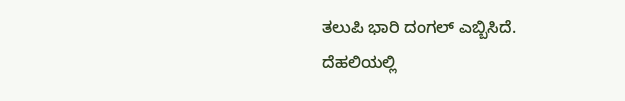ತಲುಪಿ ಭಾರಿ ದಂಗಲ್ ಎಬ್ಬಿಸಿದೆ. ದೆಹಲಿಯಲ್ಲಿ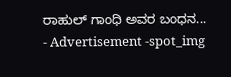ರಾಹುಲ್ ಗಾಂಧಿ ಅವರ ಬಂಧನ...
- Advertisement -spot_img